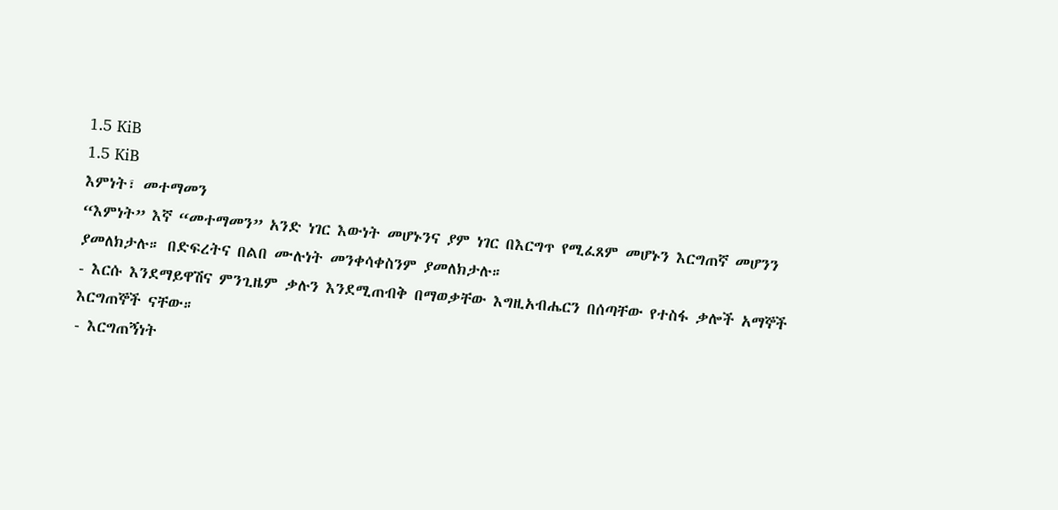1.5 KiB
1.5 KiB
እምነት፣ መተማመን
“እምነት” እኛ “መተማመን” አንድ ነገር እውነት መሆኑንና ያም ነገር በእርግጥ የሚፈጸም መሆኑን እርግጠኛ መሆንን ያመለክታሉ። በድፍረትና በልበ ሙሉነት መንቀሳቀስንም ያመለክታሉ።
- እርሱ እንደማይዋሽና ምንጊዜም ቃሉን እንደሚጠብቅ በማወቃቸው እግዚአብሔርን በሰጣቸው የተስፋ ቃሎች አማኞች እርግጠኞች ናቸው።
- እርግጠኝነት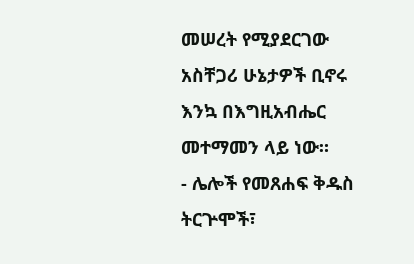መሠረት የሚያደርገው አስቸጋሪ ሁኔታዎች ቢኖሩ እንኳ በእግዚአብሔር መተማመን ላይ ነው።
- ሌሎች የመጸሐፍ ቅዱስ ትርጕሞች፣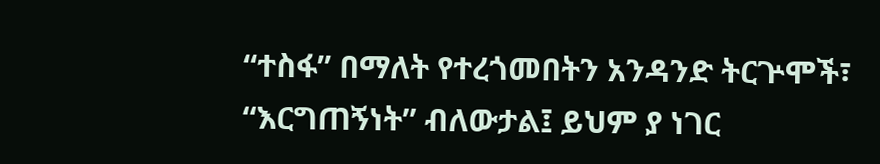“ተስፋ” በማለት የተረጎመበትን አንዳንድ ትርጕሞች፣ “እርግጠኝነት” ብለውታል፤ ይህም ያ ነገር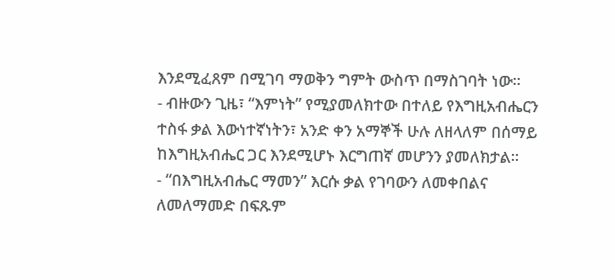እንደሚፈጸም በሚገባ ማወቅን ግምት ውስጥ በማስገባት ነው።
- ብዙውን ጊዜ፣ “እምነት” የሚያመለክተው በተለይ የእግዚአብሔርን ተስፋ ቃል እውነተኛነትን፣ አንድ ቀን አማኞች ሁሉ ለዘላለም በሰማይ ከእግዚአብሔር ጋር እንደሚሆኑ እርግጠኛ መሆንን ያመለክታል።
- “በእግዚአብሔር ማመን” እርሱ ቃል የገባውን ለመቀበልና ለመለማመድ በፍጹም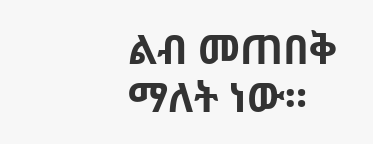ልብ መጠበቅ ማለት ነው።